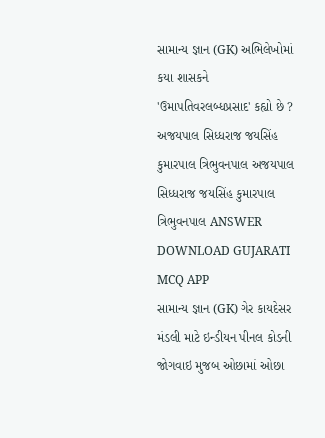સામાન્ય જ્ઞાન (GK) અભિલેખોમાં કયા શાસકને 'ઉમાપતિવરલબ્ધપ્રસાદ' કહ્યો છે ? અજયપાલ સિધ્ધરાજ જયસિંહ કુમારપાલ ત્રિભુવનપાલ અજયપાલ સિધ્ધરાજ જયસિંહ કુમારપાલ ત્રિભુવનપાલ ANSWER DOWNLOAD GUJARATI MCQ APP
સામાન્ય જ્ઞાન (GK) ગેર કાયદેસર મંડલી માટે ઇન્ડીયન પીનલ કોડની જોગવાઇ મુજબ ઓછામાં ઓછા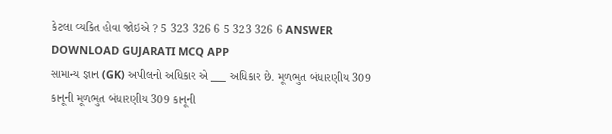કેટલા વ્યકિત હોવા જોઇએ ? 5 323 326 6 5 323 326 6 ANSWER DOWNLOAD GUJARATI MCQ APP
સામાન્ય જ્ઞાન (GK) અપીલનો અધિકાર એ ___ અધિકાર છે. મૂળભુત બંધારણીય 309 કાનૂની મૂળભુત બંધારણીય 309 કાનૂની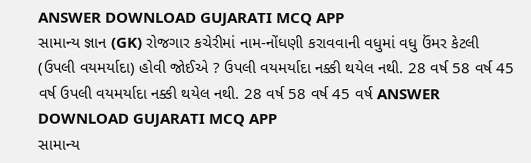ANSWER DOWNLOAD GUJARATI MCQ APP
સામાન્ય જ્ઞાન (GK) રોજગાર કચેરીમાં નામ-નોંધણી કરાવવાની વધુમાં વધુ ઉંમર કેટલી (ઉપલી વયમર્યાદા) હોવી જોઈએ ? ઉપલી વયમર્યાદા નક્કી થયેલ નથી. 28 વર્ષ 58 વર્ષ 45 વર્ષ ઉપલી વયમર્યાદા નક્કી થયેલ નથી. 28 વર્ષ 58 વર્ષ 45 વર્ષ ANSWER DOWNLOAD GUJARATI MCQ APP
સામાન્ય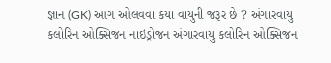જ્ઞાન (GK) આગ ઓલવવા કયા વાયુની જરૂર છે ? અંગારવાયુ કલોરિન ઓક્સિજન નાઇડ્રોજન અંગારવાયુ કલોરિન ઓક્સિજન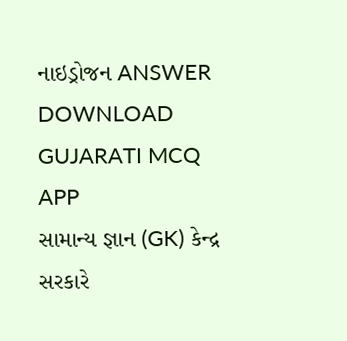નાઇડ્રોજન ANSWER DOWNLOAD GUJARATI MCQ APP
સામાન્ય જ્ઞાન (GK) કેન્દ્ર સરકારે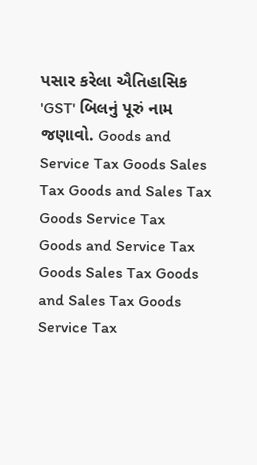પસાર કરેલા ઐતિહાસિક 'GST' બિલનું પૂરું નામ જણાવો. Goods and Service Tax Goods Sales Tax Goods and Sales Tax Goods Service Tax Goods and Service Tax Goods Sales Tax Goods and Sales Tax Goods Service Tax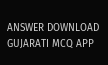ANSWER DOWNLOAD GUJARATI MCQ APP